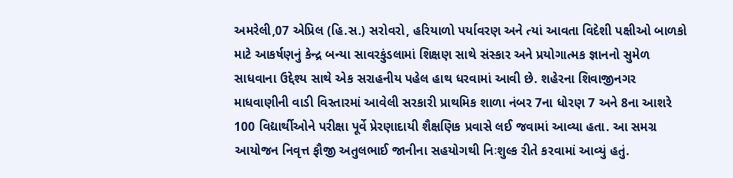અમરેલી,07 એપ્રિલ (હિ.સ.) સરોવરો, હરિયાળો પર્યાવરણ અને ત્યાં આવતા વિદેશી પક્ષીઓ બાળકો માટે આકર્ષણનું કેન્દ્ર બન્યા સાવરકુંડલામાં શિક્ષણ સાથે સંસ્કાર અને પ્રયોગાત્મક જ્ઞાનનો સુમેળ સાધવાના ઉદ્દેશ્ય સાથે એક સરાહનીય પહેલ હાથ ધરવામાં આવી છે. શહેરના શિવાજીનગર માધવાણીની વાડી વિસ્તારમાં આવેલી સરકારી પ્રાથમિક શાળા નંબર 7ના ધોરણ 7 અને 8ના આશરે 100 વિદ્યાર્થીઓને પરીક્ષા પૂર્વે પ્રેરણાદાયી શૈક્ષણિક પ્રવાસે લઈ જવામાં આવ્યા હતા. આ સમગ્ર આયોજન નિવૃત્ત ફૌજી અતુલભાઈ જાનીના સહયોગથી નિઃશુલ્ક રીતે કરવામાં આવ્યું હતું.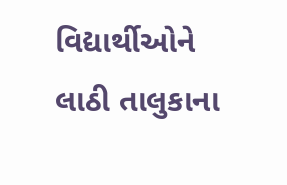વિદ્યાર્થીઓને લાઠી તાલુકાના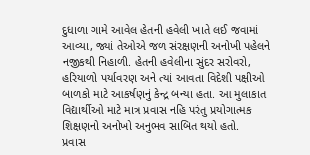દુધાળા ગામે આવેલ હેતની હવેલી ખાતે લઈ જવામાં આવ્યા, જ્યાં તેઓએ જળ સંરક્ષણની અનોખી પહેલને નજીકથી નિહાળી. હેતની હવેલીના સુંદર સરોવરો, હરિયાળો પર્યાવરણ અને ત્યાં આવતા વિદેશી પક્ષીઓ બાળકો માટે આકર્ષણનું કેન્દ્ર બન્યા હતા. આ મુલાકાત વિદ્યાર્થીઓ માટે માત્ર પ્રવાસ નહિ પરંતુ પ્રયોગાત્મક શિક્ષણનો અનોખો અનુભવ સાબિત થયો હતો.
પ્રવાસ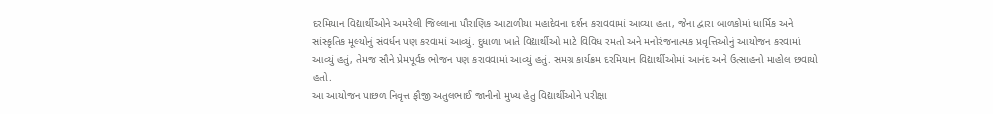દરમિયાન વિદ્યાર્થીઓને અમરેલી જિલ્લાના પૌરાણિક આટાળીયા મહાદેવના દર્શન કરાવવામાં આવ્યા હતા, જેના દ્વારા બાળકોમાં ધાર્મિક અને સાંસ્કૃતિક મૂલ્યોનું સંવર્ધન પણ કરવામાં આવ્યું. દુધાળા ખાતે વિદ્યાર્થીઓ માટે વિવિધ રમતો અને મનોરંજનાત્મક પ્રવૃત્તિઓનું આયોજન કરવામાં આવ્યું હતું, તેમજ સૌને પ્રેમપૂર્વક ભોજન પણ કરાવવામાં આવ્યું હતું. સમગ્ર કાર્યક્રમ દરમિયાન વિદ્યાર્થીઓમાં આનંદ અને ઉત્સાહનો માહોલ છવાયો હતો.
આ આયોજન પાછળ નિવૃત્ત ફૌજી અતુલભાઈ જાનીનો મુખ્ય હેતુ વિદ્યાર્થીઓને પરીક્ષા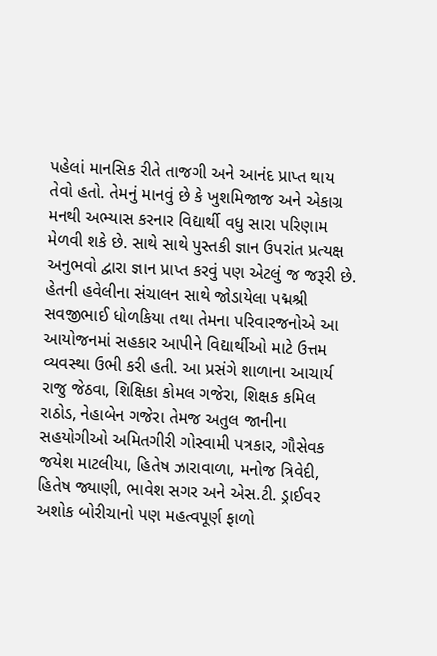પહેલાં માનસિક રીતે તાજગી અને આનંદ પ્રાપ્ત થાય તેવો હતો. તેમનું માનવું છે કે ખુશમિજાજ અને એકાગ્ર મનથી અભ્યાસ કરનાર વિદ્યાર્થી વધુ સારા પરિણામ મેળવી શકે છે. સાથે સાથે પુસ્તકી જ્ઞાન ઉપરાંત પ્રત્યક્ષ અનુભવો દ્વારા જ્ઞાન પ્રાપ્ત કરવું પણ એટલું જ જરૂરી છે.
હેતની હવેલીના સંચાલન સાથે જોડાયેલા પદ્મશ્રી સવજીભાઈ ધોળકિયા તથા તેમના પરિવારજનોએ આ આયોજનમાં સહકાર આપીને વિદ્યાર્થીઓ માટે ઉત્તમ વ્યવસ્થા ઉભી કરી હતી. આ પ્રસંગે શાળાના આચાર્ય રાજુ જેઠવા, શિક્ષિકા કોમલ ગજેરા, શિક્ષક કમિલ રાઠોડ, નેહાબેન ગજેરા તેમજ અતુલ જાનીના સહયોગીઓ અમિતગીરી ગોસ્વામી પત્રકાર, ગૌસેવક જયેશ માટલીયા, હિતેષ ઝારાવાળા, મનોજ ત્રિવેદી, હિતેષ જ્યાણી, ભાવેશ સગર અને એસ.ટી. ડ્રાઈવર અશોક બોરીચાનો પણ મહત્વપૂર્ણ ફાળો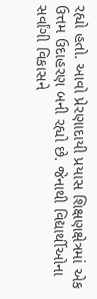રહ્યો હતો. આવો પ્રેરણાદાયી પ્રયાસ શિક્ષણક્ષેત્રમાં એક ઉત્તમ ઉદાહરણ બની રહ્યો છે. જેનાથી વિદ્યાર્થીઓના સર્વાંગી વિકાસને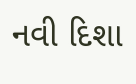નવી દિશા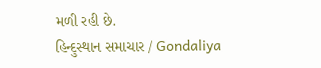મળી રહી છે.
હિન્દુસ્થાન સમાચાર / Gondaliya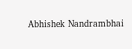Abhishek Nandrambhai